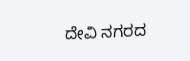ದೇವಿ ನಗರದ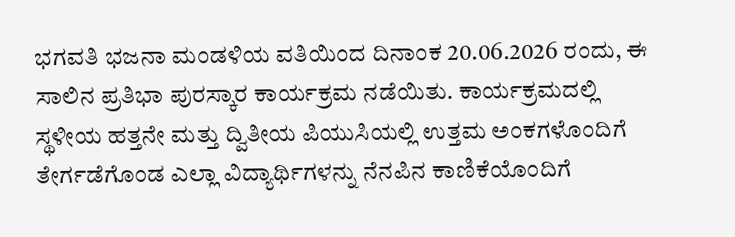ಭಗವತಿ ಭಜನಾ ಮಂಡಳಿಯ ವತಿಯಿಂದ ದಿನಾಂಕ 20.06.2026 ರಂದು, ಈ ಸಾಲಿನ ಪ್ರತಿಭಾ ಪುರಸ್ಕಾರ ಕಾರ್ಯಕ್ರಮ ನಡೆಯಿತು. ಕಾರ್ಯಕ್ರಮದಲ್ಲಿ ಸ್ಥಳೀಯ ಹತ್ತನೇ ಮತ್ತು ದ್ವಿತೀಯ ಪಿಯುಸಿಯಲ್ಲಿ ಉತ್ತಮ ಅಂಕಗಳೊಂದಿಗೆ ತೇರ್ಗಡೆಗೊಂಡ ಎಲ್ಲಾ ವಿದ್ಯಾರ್ಥಿಗಳನ್ನು ನೆನಪಿನ ಕಾಣಿಕೆಯೊಂದಿಗೆ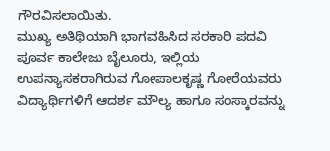ಗೌರವಿಸಲಾಯಿತು.
ಮುಖ್ಯ ಅತಿಥಿಯಾಗಿ ಭಾಗವಹಿಸಿದ ಸರಕಾರಿ ಪದವಿ ಪೂರ್ವ ಕಾಲೇಜು ಬೈಲೂರು, ಇಲ್ಲಿಯ ಉಪನ್ಯಾಸಕರಾಗಿರುವ ಗೋಪಾಲಕೃಷ್ಣ ಗೋರೆಯವರು ವಿದ್ಯಾರ್ಥಿಗಳಿಗೆ ಆದರ್ಶ ಮೌಲ್ಯ ಹಾಗೂ ಸಂಸ್ಕಾರವನ್ನು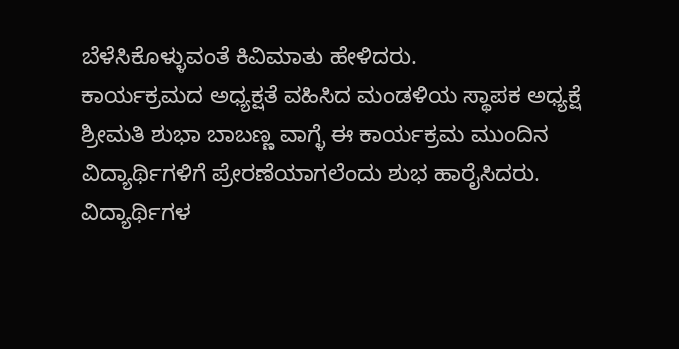ಬೆಳೆಸಿಕೊಳ್ಳುವಂತೆ ಕಿವಿಮಾತು ಹೇಳಿದರು.
ಕಾರ್ಯಕ್ರಮದ ಅಧ್ಯಕ್ಷತೆ ವಹಿಸಿದ ಮಂಡಳಿಯ ಸ್ಥಾಪಕ ಅಧ್ಯಕ್ಷೆ ಶ್ರೀಮತಿ ಶುಭಾ ಬಾಬಣ್ಣ ವಾಗ್ಳೆ ಈ ಕಾರ್ಯಕ್ರಮ ಮುಂದಿನ ವಿದ್ಯಾರ್ಥಿಗಳಿಗೆ ಪ್ರೇರಣೆಯಾಗಲೆಂದು ಶುಭ ಹಾರೈಸಿದರು. ವಿದ್ಯಾರ್ಥಿಗಳ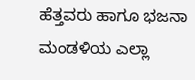ಹೆತ್ತವರು ಹಾಗೂ ಭಜನಾ ಮಂಡಳಿಯ ಎಲ್ಲಾ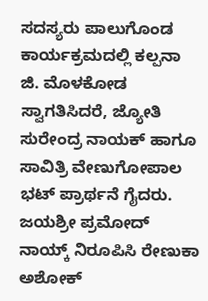ಸದಸ್ಯರು ಪಾಲುಗೊಂಡ ಕಾರ್ಯಕ್ರಮದಲ್ಲಿ ಕಲ್ಪನಾ ಜಿ. ಮೊಳಕೋಡ ಸ್ವಾಗತಿಸಿದರೆ, ಜ್ಯೋತಿ ಸುರೇಂದ್ರ ನಾಯಕ್ ಹಾಗೂ ಸಾವಿತ್ರಿ ವೇಣುಗೋಪಾಲ ಭಟ್ ಪ್ರಾರ್ಥನೆ ಗೈದರು. ಜಯಶ್ರೀ ಪ್ರಮೋದ್ ನಾಯ್ಕ್ ನಿರೂಪಿಸಿ ರೇಣುಕಾ ಅಶೋಕ್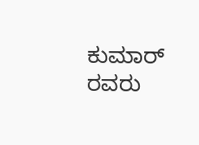ಕುಮಾರ್ ರವರು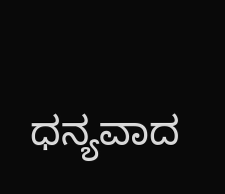ಧನ್ಯವಾದ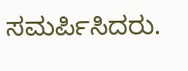ಸಮರ್ಪಿಸಿದರು.